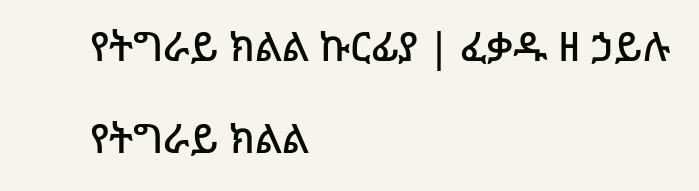የትግራይ ክልል ኩርፊያ | ፈቃዱ ዘ ኃይሉ

የትግራይ ክልል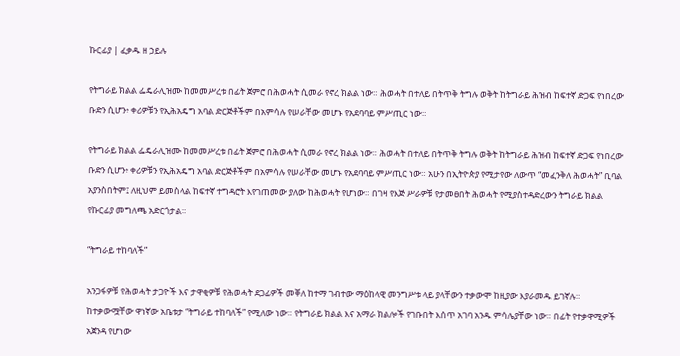ኩርፊያ | ፈቃዱ ዘ ኃይሉ

የትግራይ ክልል ፌዴራሊዝሙ ከመመሥረቱ በፊት ጀምሮ በሕወሓት ሲመራ የኖረ ክልል ነው። ሕወሓት በተለይ በትጥቅ ትግሉ ወቅት ከትግራይ ሕዝብ ከፍተኛ ድጋፍ የነበረው ቡድን ሲሆን፥ ቀሪዎቹን የኢሕአዴግ አባል ድርጅቶችም በአምሳሉ የሠራቸው መሆኑ የአደባባይ ምሥጢር ነው።

የትግራይ ክልል ፌዴራሊዝሙ ከመመሥረቱ በፊት ጀምሮ በሕወሓት ሲመራ የኖረ ክልል ነው። ሕወሓት በተለይ በትጥቅ ትግሉ ወቅት ከትግራይ ሕዝብ ከፍተኛ ድጋፍ የነበረው ቡድን ሲሆን፥ ቀሪዎቹን የኢሕአዴግ አባል ድርጅቶችም በአምሳሉ የሠራቸው መሆኑ የአደባባይ ምሥጢር ነው። አሁን በኢትዮጵያ የሚታየው ለውጥ “መፈንቅለ ሕወሓት” ቢባል አያንስበትም፤ ለዚህም ይመስላል ከፍተኛ ተግዳሮት እየገጠመው ያለው ከሕወሓት የሆነው። በገዛ የእጅ ሥራዎቹ የታመፀበት ሕወሓት የሚያስተዳድረውን ትግራይ ክልል የኩርፊያ መግለጫ አድርጎታል።

“ትግራይ ተከባለች”

አንጋፋዎቹ የሕወሓት ታጋዮች እና ታዋቂዎቹ የሕወሓት ደጋፊዎች መቐለ ከተማ ገብተው ማዕከላዊ መንግሥቱ ላይ ያላቸውን ተቃውሞ ከዚያው እያራመዱ ይገኛሉ። ከተቃውሟቸው ዋነኛው አቤቱታ “ትግራይ ተከባለች” የሚለው ነው። የትግራይ ክልል እና አማራ ክልሎች የገቡበት እሰጥ አገባ አንዱ ምሳሌያቸው ነው። በፊት የተቃዋሚዎች አጀንዳ የሆነው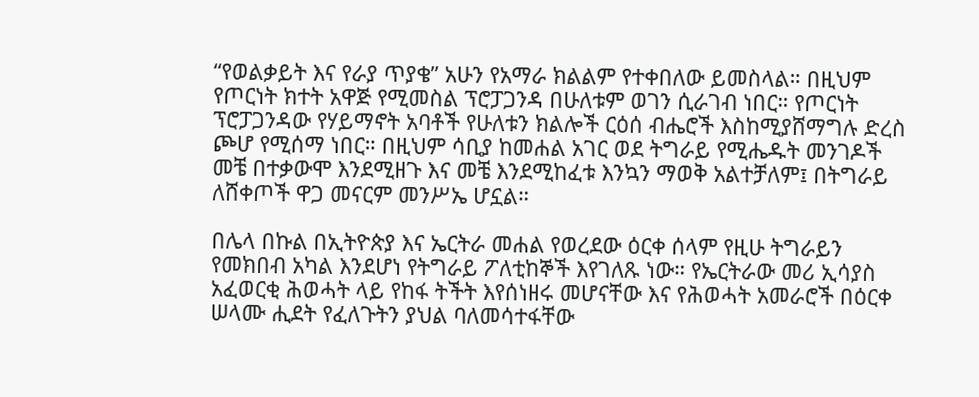“የወልቃይት እና የራያ ጥያቄ” አሁን የአማራ ክልልም የተቀበለው ይመስላል። በዚህም የጦርነት ክተት አዋጅ የሚመስል ፕሮፓጋንዳ በሁለቱም ወገን ሲራገብ ነበር። የጦርነት ፕሮፓጋንዳው የሃይማኖት አባቶች የሁለቱን ክልሎች ርዕሰ ብሔሮች እስከሚያሸማግሉ ድረስ ጮሆ የሚሰማ ነበር። በዚህም ሳቢያ ከመሐል አገር ወደ ትግራይ የሚሔዱት መንገዶች መቼ በተቃውሞ እንደሚዘጉ እና መቼ እንደሚከፈቱ እንኳን ማወቅ አልተቻለም፤ በትግራይ ለሸቀጦች ዋጋ መናርም መንሥኤ ሆኗል።

በሌላ በኩል በኢትዮጵያ እና ኤርትራ መሐል የወረደው ዕርቀ ሰላም የዚሁ ትግራይን የመክበብ አካል እንደሆነ የትግራይ ፖለቲከኞች እየገለጹ ነው። የኤርትራው መሪ ኢሳያስ አፈወርቂ ሕወሓት ላይ የከፋ ትችት እየሰነዘሩ መሆናቸው እና የሕወሓት አመራሮች በዕርቀ ሠላሙ ሒደት የፈለጉትን ያህል ባለመሳተፋቸው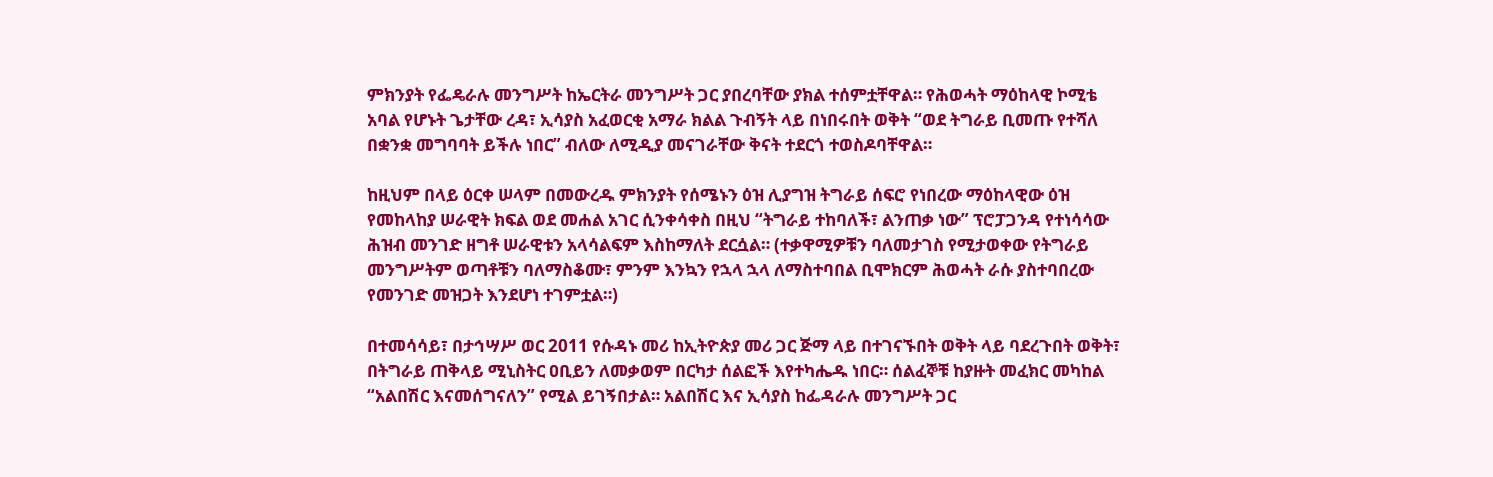ምክንያት የፌዴራሉ መንግሥት ከኤርትራ መንግሥት ጋር ያበረባቸው ያክል ተሰምቷቸዋል። የሕወሓት ማዕከላዊ ኮሚቴ አባል የሆኑት ጌታቸው ረዳ፣ ኢሳያስ አፈወርቂ አማራ ክልል ጉብኝት ላይ በነበሩበት ወቅት “ወደ ትግራይ ቢመጡ የተሻለ በቋንቋ መግባባት ይችሉ ነበር” ብለው ለሚዲያ መናገራቸው ቅናት ተደርጎ ተወስዶባቸዋል።

ከዚህም በላይ ዕርቀ ሠላም በመውረዱ ምክንያት የሰሜኑን ዕዝ ሊያግዝ ትግራይ ሰፍሮ የነበረው ማዕከላዊው ዕዝ የመከላከያ ሠራዊት ክፍል ወደ መሐል አገር ሲንቀሳቀስ በዚህ “ትግራይ ተከባለች፣ ልንጠቃ ነው” ፕሮፓጋንዳ የተነሳሳው ሕዝብ መንገድ ዘግቶ ሠራዊቱን አላሳልፍም እስከማለት ደርሷል። (ተቃዋሚዎቹን ባለመታገስ የሚታወቀው የትግራይ መንግሥትም ወጣቶቹን ባለማስቆሙ፣ ምንም እንኳን የኋላ ኋላ ለማስተባበል ቢሞክርም ሕወሓት ራሱ ያስተባበረው የመንገድ መዝጋት እንደሆነ ተገምቷል።)

በተመሳሳይ፣ በታኅሣሥ ወር 2011 የሱዳኑ መሪ ከኢትዮጵያ መሪ ጋር ጅማ ላይ በተገናኙበት ወቅት ላይ ባደረጉበት ወቅት፣ በትግራይ ጠቅላይ ሚኒስትር ዐቢይን ለመቃወም በርካታ ሰልፎች እየተካሔዱ ነበር። ሰልፈኞቹ ከያዙት መፈክር መካከል “አልበሽር እናመሰግናለን” የሚል ይገኝበታል። አልበሽር እና ኢሳያስ ከፌዳራሉ መንግሥት ጋር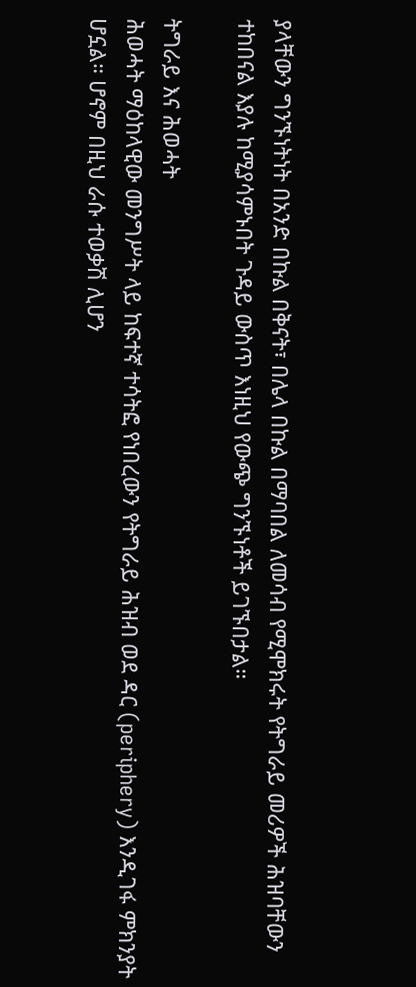ያላቸውን ግንኙነትነት በአንድ በኩል በቅናት፣ በሌላ በኩል በማባበል ለመሳብ የሚሞክሩት የትግራይ መሪዎች ሕዝባቸውን ተከበናል እያሉ ከሚያሳምኑበት ጉዳይ ውስጥ እነዚህ የውጭ ግንኙነቶች ይገኙበታል።

ትግራይ እና ሕወሓት
ሕወሓት ማዕከላዊው መንግሥት ላይ ከፍተኛ ተሳትፎ የነበረውን የትግራይ ሕዝብ ወደ ዳር (periphery) እንዲገፋ ምክንያት ሆኗል። ሆኖም በዚህ ራሱ ተወቃሽ ሊሆን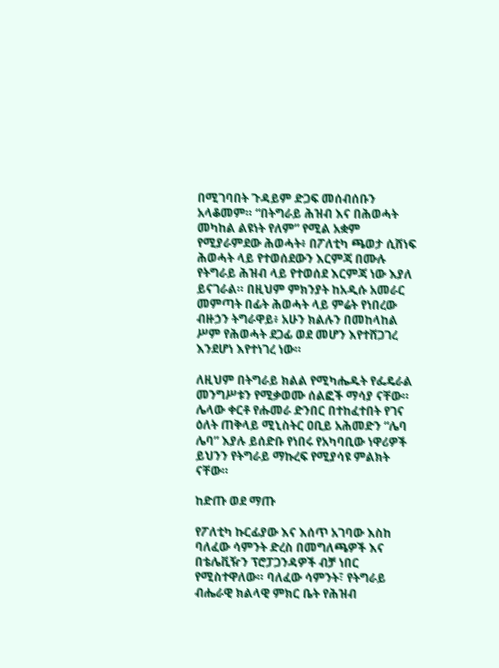በሚገባበት ጉዳይም ድጋፍ መሰብሰቡን አላቆመም። “በትግራይ ሕዝብ እና በሕወሓት መካከል ልዩነት የለም” የሚል አቋም የሚያራምደው ሕወሓት፥ በፖለቲካ ጫወታ ሲሸነፍ ሕወሓት ላይ የተወሰደውን እርምጃ በሙሉ የትግራይ ሕዝብ ላይ የተወሰደ እርምጃ ነው እያለ ይናገራል። በዚህም ምክንያት ከአዲሱ አመራር መምጣት በፊት ሕወሓት ላይ ምሬት የነበረው ብዙኃን ትግራዋይ፥ አሁን ክልሉን በመከላከል ሥም የሕወሓት ደጋፊ ወደ መሆን እየተሸጋገረ እንደሆነ እየተነገረ ነው።

ለዚህም በትግራይ ክልል የሚካሔዱት የፌዴራል መንግሥቱን የሚቃወሙ ሰልፎች ማሳያ ናቸው። ሌላው ቀርቶ የሑመራ ድንበር በተከፈተበት የገና ዕለት ጠቅላይ ሚኒስትር ዐቢይ አሕመድን “ሌባ ሌባ” እያሉ ይሰድቡ የነበሩ የአካባቢው ነዋሪዎች ይህንን የትግራይ ማኩረፍ የሚያሳዩ ምልክት ናቸው።

ከድጡ ወደ ማጡ

የፖለቲካ ኩርፊያው እና እሰጥ አገባው እስከ ባለፈው ሳምንት ድረስ በመግለጫዎች እና በቴሌቪዥን ፕሮፓጋንዳዎች ብቻ ነበር የሚስተዋለው። ባለፈው ሳምንት፣ የትግራይ ብሔራዊ ክልላዊ ምክር ቤት የሕዝብ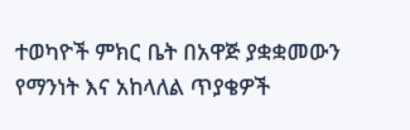ተወካዮች ምክር ቤት በአዋጅ ያቋቋመውን የማንነት እና አከላለል ጥያቄዎች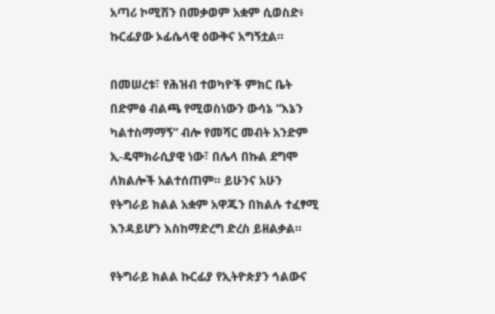አጣሪ ኮሚሽን በመቃወም አቋም ሲወስድ፥ ኩርፊያው ኦፊሴላዊ ዕውቅና አግኝቷል።

በመሠረቱ፣ የሕዝብ ተወካዮች ምክር ቤት በድምፅ ብልጫ የሚወስነውን ውሳኔ “እኔን ካልተስማማኝ” ብሎ የመሻር መብት አንድም ኢ-ዴሞክራሲያዊ ነው፣ በሌላ በኩል ደግሞ ለክልሎች አልተሰጠም። ይሁንና አሁን የትግራይ ክልል አቋም አዋጁን በክልሉ ተፈፃሚ እንዳይሆን እስከማድረግ ድረስ ይዘልቃል።

የትግራይ ክልል ኩርፊያ የኢትዮጵያን ኅልውና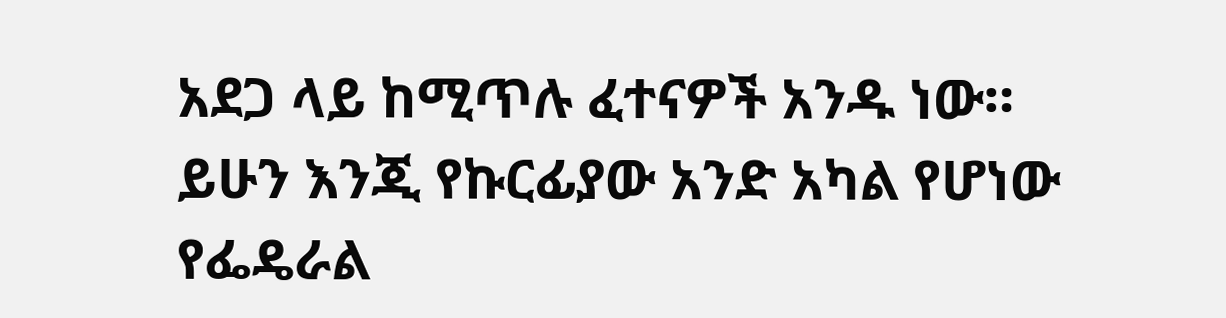አደጋ ላይ ከሚጥሉ ፈተናዎች አንዱ ነው። ይሁን እንጂ የኩርፊያው አንድ አካል የሆነው የፌዴራል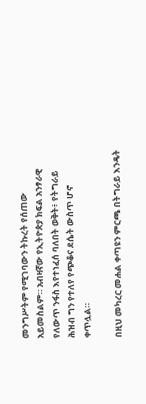መንግሥትም የሚገባውን ትኩረት የሰጠው አይመስልም። አብዛኛው የኢትዮጵያ ክፍል አንፃራዊ የለውጥ ንፋስ እየተነፈሰ ባለበት ወቅት፥ የትግራይ ሕዝብ ግን የተለየ የጭቆና ደሴት ውስጥ ሆኖ ቀጥሏል።

በዚህ መካረር መሐል ቀጣዩን ምርጫ በትግራይ እንዴት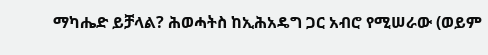ማካሔድ ይቻላል? ሕወሓትስ ከኢሕአዴግ ጋር አብሮ የሚሠራው (ወይም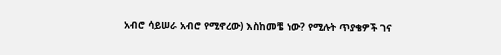አብሮ ሳይሠራ አብሮ የሚኖረው) እስከመቼ ነው? የሚሉት ጥያቄዎች ገና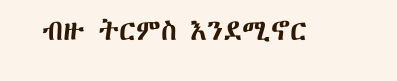ብዙ ትርምስ እንደሚኖር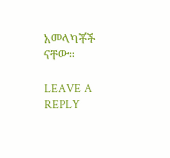አመላካቾች ናቸው።

LEAVE A REPLY